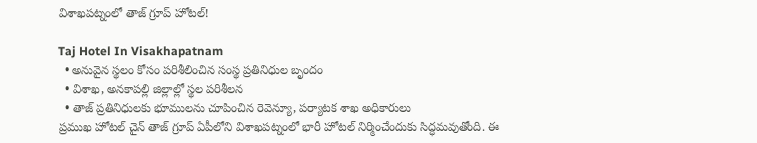విశాఖ‌ప‌ట్నంలో తాజ్ గ్రూప్ హోటల్‌!

Taj Hotel In Visakhapatnam
  • అనువైన స్థ‌లం కోసం ప‌రిశీలించిన సంస్థ ప్ర‌తినిధుల బృందం
  • విశాఖ‌, అన‌కాప‌ల్లి జిల్లాల్లో స్థ‌ల ప‌రిశీల‌న‌
  • తాజ్ ప్ర‌తినిధుల‌కు భూముల‌ను చూపించిన రెవెన్యూ, ప‌ర్యాట‌క శాఖ అధికారులు
ప్ర‌ముఖ హోటల్ చైన్ తాజ్ గ్రూప్ ఏపీలోని విశాఖ‌ప‌ట్నంలో భారీ హోటల్ నిర్మించేందుకు సిద్ధ‌మ‌వుతోంది. ఈ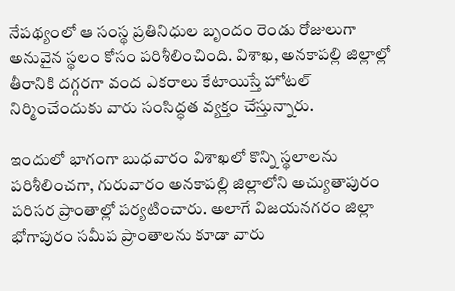నేప‌థ్యంలో ఆ సంస్థ ప్ర‌తినిధుల బృందం రెండు రోజులుగా అనువైన స్థ‌లం కోసం ప‌రిశీలించింది. విశాఖ‌, అన‌కాప‌ల్లి జిల్లాల్లో తీరానికి ద‌గ్గ‌ర‌గా వంద ఎక‌రాలు కేటాయిస్తే హోట‌ల్ నిర్మించేందుకు వారు సంసిద్ధ‌త వ్య‌క్తం చేస్తున్నారు.

ఇందులో భాగంగా బుధ‌వారం విశాఖ‌లో కొన్ని స్థ‌లాల‌ను ప‌రిశీలించ‌గా, గురువారం అన‌కాప‌ల్లి జిల్లాలోని అచ్యుతాపురం ప‌రిస‌ర ప్రాంతాల్లో ప‌ర్య‌టించారు. అలాగే విజ‌య‌న‌గ‌రం జిల్లా భోగాపురం స‌మీప ప్రాంతాల‌ను కూడా వారు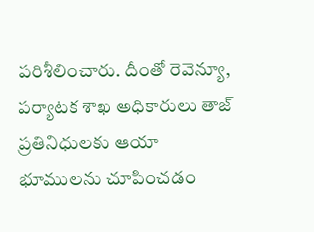ప‌రిశీలించారు. దీంతో రెవెన్యూ, ప‌ర్యాట‌క శాఖ అధికారులు తాజ్ ప్ర‌తినిధుల‌కు ఆయా భూముల‌ను చూపించ‌డం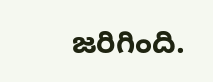జ‌రిగింది.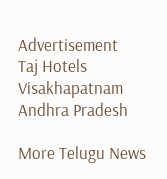Advertisement
Taj Hotels
Visakhapatnam
Andhra Pradesh

More Telugu News